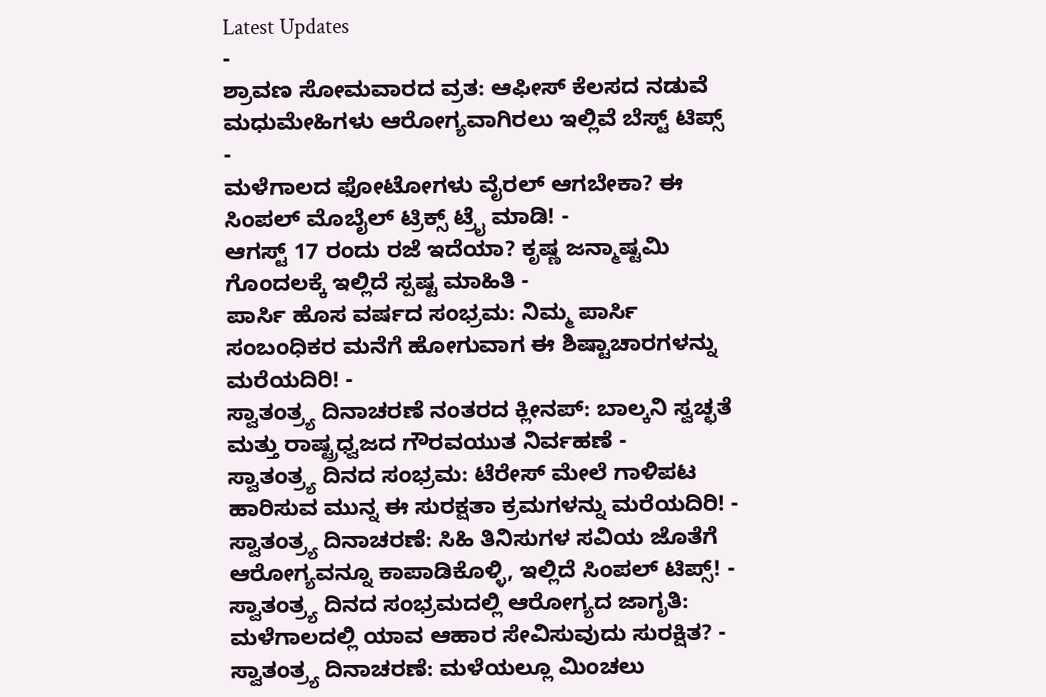Latest Updates
-
ಶ್ರಾವಣ ಸೋಮವಾರದ ವ್ರತ: ಆಫೀಸ್ ಕೆಲಸದ ನಡುವೆ ಮಧುಮೇಹಿಗಳು ಆರೋಗ್ಯವಾಗಿರಲು ಇಲ್ಲಿವೆ ಬೆಸ್ಟ್ ಟಿಪ್ಸ್ -
ಮಳೆಗಾಲದ ಫೋಟೋಗಳು ವೈರಲ್ ಆಗಬೇಕಾ? ಈ ಸಿಂಪಲ್ ಮೊಬೈಲ್ ಟ್ರಿಕ್ಸ್ ಟ್ರೈ ಮಾಡಿ! -
ಆಗಸ್ಟ್ 17 ರಂದು ರಜೆ ಇದೆಯಾ? ಕೃಷ್ಣ ಜನ್ಮಾಷ್ಟಮಿ ಗೊಂದಲಕ್ಕೆ ಇಲ್ಲಿದೆ ಸ್ಪಷ್ಟ ಮಾಹಿತಿ -
ಪಾರ್ಸಿ ಹೊಸ ವರ್ಷದ ಸಂಭ್ರಮ: ನಿಮ್ಮ ಪಾರ್ಸಿ ಸಂಬಂಧಿಕರ ಮನೆಗೆ ಹೋಗುವಾಗ ಈ ಶಿಷ್ಟಾಚಾರಗಳನ್ನು ಮರೆಯದಿರಿ! -
ಸ್ವಾತಂತ್ರ್ಯ ದಿನಾಚರಣೆ ನಂತರದ ಕ್ಲೀನಪ್: ಬಾಲ್ಕನಿ ಸ್ವಚ್ಛತೆ ಮತ್ತು ರಾಷ್ಟ್ರಧ್ವಜದ ಗೌರವಯುತ ನಿರ್ವಹಣೆ -
ಸ್ವಾತಂತ್ರ್ಯ ದಿನದ ಸಂಭ್ರಮ: ಟೆರೇಸ್ ಮೇಲೆ ಗಾಳಿಪಟ ಹಾರಿಸುವ ಮುನ್ನ ಈ ಸುರಕ್ಷತಾ ಕ್ರಮಗಳನ್ನು ಮರೆಯದಿರಿ! -
ಸ್ವಾತಂತ್ರ್ಯ ದಿನಾಚರಣೆ: ಸಿಹಿ ತಿನಿಸುಗಳ ಸವಿಯ ಜೊತೆಗೆ ಆರೋಗ್ಯವನ್ನೂ ಕಾಪಾಡಿಕೊಳ್ಳಿ, ಇಲ್ಲಿದೆ ಸಿಂಪಲ್ ಟಿಪ್ಸ್! -
ಸ್ವಾತಂತ್ರ್ಯ ದಿನದ ಸಂಭ್ರಮದಲ್ಲಿ ಆರೋಗ್ಯದ ಜಾಗೃತಿ: ಮಳೆಗಾಲದಲ್ಲಿ ಯಾವ ಆಹಾರ ಸೇವಿಸುವುದು ಸುರಕ್ಷಿತ? -
ಸ್ವಾತಂತ್ರ್ಯ ದಿನಾಚರಣೆ: ಮಳೆಯಲ್ಲೂ ಮಿಂಚಲು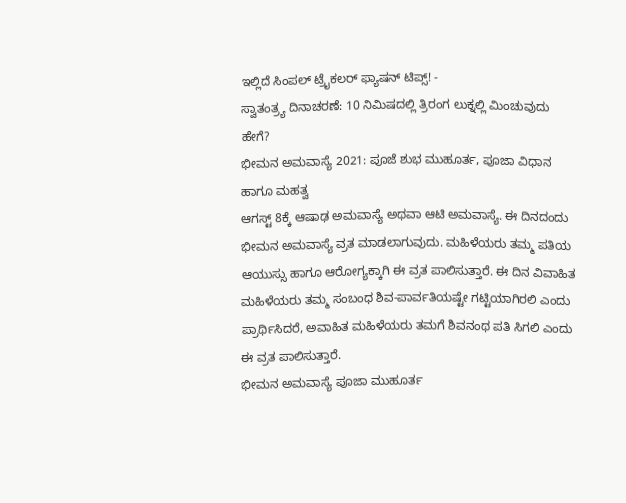ಇಲ್ಲಿದೆ ಸಿಂಪಲ್ ಟ್ರೈಕಲರ್ ಫ್ಯಾಷನ್ ಟಿಪ್ಸ್! -
ಸ್ವಾತಂತ್ರ್ಯ ದಿನಾಚರಣೆ: 10 ನಿಮಿಷದಲ್ಲಿ ತ್ರಿರಂಗ ಲುಕ್ನಲ್ಲಿ ಮಿಂಚುವುದು ಹೇಗೆ?
ಭೀಮನ ಅಮವಾಸ್ಯೆ 2021: ಪೂಜೆ ಶುಭ ಮುಹೂರ್ತ, ಪೂಜಾ ವಿಧಾನ ಹಾಗೂ ಮಹತ್ವ
ಆಗಸ್ಟ್ 8ಕ್ಕೆ ಆಷಾಢ ಅಮವಾಸ್ಯೆ ಅಥವಾ ಆಟಿ ಅಮವಾಸ್ಯೆ. ಈ ದಿನದಂದು ಭೀಮನ ಅಮವಾಸ್ಯೆ ವ್ರತ ಮಾಡಲಾಗುವುದು. ಮಹಿಳೆಯರು ತಮ್ಮ ಪತಿಯ ಆಯುಸ್ಸು ಹಾಗೂ ಆರೋಗ್ಯಕ್ಕಾಗಿ ಈ ವ್ರತ ಪಾಲಿಸುತ್ತಾರೆ. ಈ ದಿನ ವಿವಾಹಿತ ಮಹಿಳೆಯರು ತಮ್ಮ ಸಂಬಂಧ ಶಿವ-ಪಾರ್ವತಿಯಷ್ಟೇ ಗಟ್ಟಿಯಾಗಿರಲಿ ಎಂದು ಪ್ರಾರ್ಥಿಸಿದರೆ, ಅವಾಹಿತ ಮಹಿಳೆಯರು ತಮಗೆ ಶಿವನಂಥ ಪತಿ ಸಿಗಲಿ ಎಂದು ಈ ವ್ರತ ಪಾಲಿಸುತ್ತಾರೆ.
ಭೀಮನ ಅಮವಾಸ್ಯೆ ಪೂಜಾ ಮುಹೂರ್ತ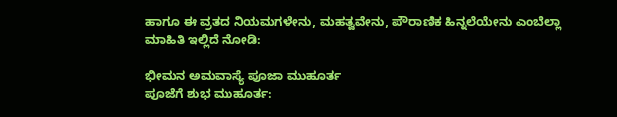ಹಾಗೂ ಈ ವ್ರತದ ನಿಯಮಗಳೇನು, ಮಹತ್ವವೇನು, ಪೌರಾಣಿಕ ಹಿನ್ನಲೆಯೇನು ಎಂಬೆಲ್ಲಾ ಮಾಹಿತಿ ಇಲ್ಲಿದೆ ನೋಡಿ:

ಭೀಮನ ಅಮವಾಸ್ಯೆ ಪೂಜಾ ಮುಹೂರ್ತ
ಪೂಜೆಗೆ ಶುಭ ಮುಹೂರ್ತ: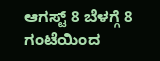ಆಗಸ್ಟ್ 8 ಬೆಳಗ್ಗೆ 8 ಗಂಟೆಯಿಂದ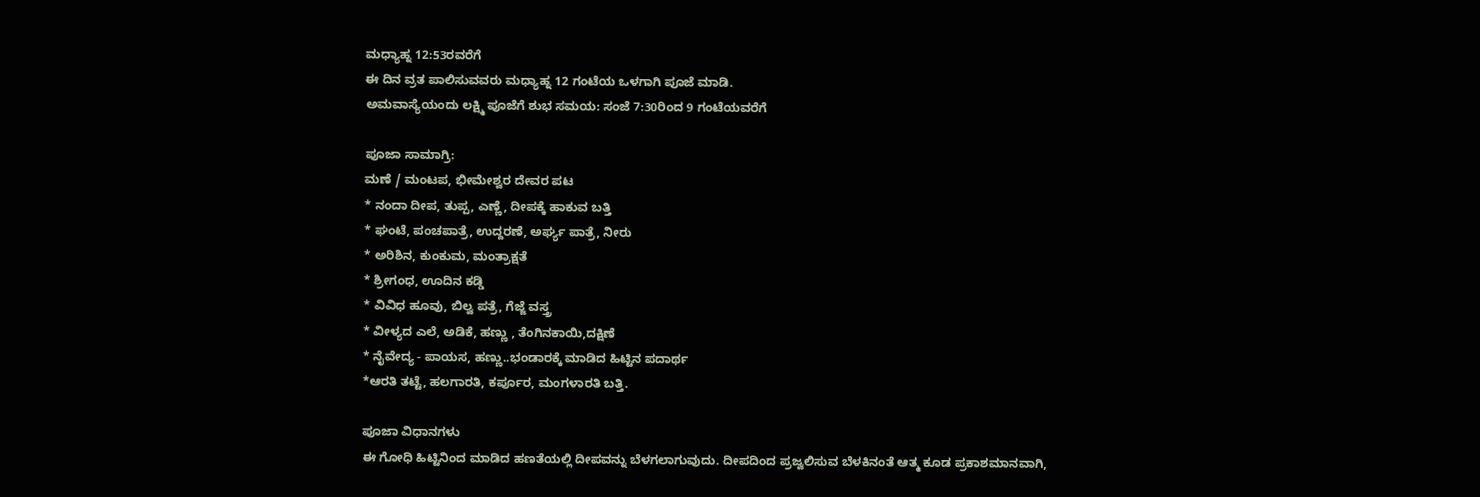ಮಧ್ಯಾಹ್ನ 12:53ರವರೆಗೆ
ಈ ದಿನ ವ್ರತ ಪಾಲಿಸುವವರು ಮಧ್ಯಾಹ್ನ 12 ಗಂಟೆಯ ಒಳಗಾಗಿ ಪೂಜೆ ಮಾಡಿ.
ಅಮವಾಸ್ಯೆಯಂದು ಲಕ್ಷ್ಮಿ ಪೂಜೆಗೆ ಶುಭ ಸಮಯ: ಸಂಜೆ 7:30ರಿಂದ 9 ಗಂಟೆಯವರೆಗೆ

ಪೂಜಾ ಸಾಮಾಗ್ರಿ:
ಮಣೆ / ಮಂಟಪ, ಭೀಮೇಶ್ವರ ದೇವರ ಪಟ
* ನಂದಾ ದೀಪ, ತುಪ್ಪ, ಎಣ್ಣೆ, ದೀಪಕ್ಕೆ ಹಾಕುವ ಬತ್ತಿ
* ಘಂಟೆ, ಪಂಚಪಾತ್ರೆ, ಉದ್ದರಣೆ, ಅರ್ಘ್ಯ ಪಾತ್ರೆ, ನೀರು
* ಅರಿಶಿನ, ಕುಂಕುಮ, ಮಂತ್ರಾಕ್ಷತೆ
* ಶ್ರೀಗಂಧ, ಊದಿನ ಕಡ್ಡಿ
* ವಿವಿಧ ಹೂವು, ಬಿಲ್ವ ಪತ್ರೆ, ಗೆಜ್ಜೆ ವಸ್ತ್ರ
* ವೀಳ್ಯದ ಎಲೆ, ಅಡಿಕೆ, ಹಣ್ಣು , ತೆಂಗಿನಕಾಯಿ,ದಕ್ಷಿಣೆ
* ನೈವೇದ್ಯ - ಪಾಯಸ, ಹಣ್ಣು..ಭಂಡಾರಕ್ಕೆ ಮಾಡಿದ ಹಿಟ್ಟಿನ ಪದಾರ್ಥ
*ಆರತಿ ತಟ್ಟೆ, ಹಲಗಾರತಿ, ಕರ್ಪೂರ, ಮಂಗಳಾರತಿ ಬತ್ತಿ.

ಪೂಜಾ ವಿಧಾನಗಳು
ಈ ಗೋಧಿ ಹಿಟ್ಟಿನಿಂದ ಮಾಡಿದ ಹಣತೆಯಲ್ಲಿ ದೀಪವನ್ನು ಬೆಳಗಲಾಗುವುದು. ದೀಪದಿಂದ ಪ್ರಜ್ವಲಿಸುವ ಬೆಳಕಿನಂತೆ ಆತ್ಮ ಕೂಡ ಪ್ರಕಾಶಮಾನವಾಗಿ,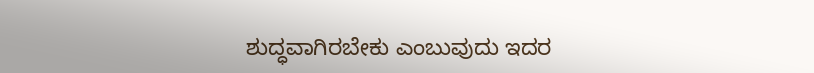ಶುದ್ಧವಾಗಿರಬೇಕು ಎಂಬುವುದು ಇದರ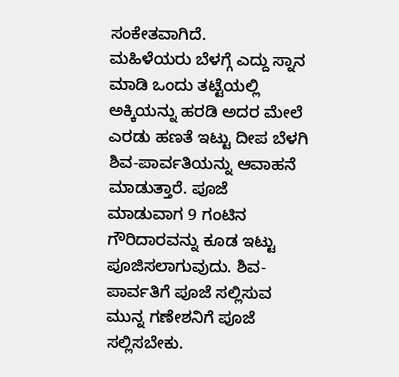ಸಂಕೇತವಾಗಿದೆ.
ಮಹಿಳೆಯರು ಬೆಳಗ್ಗೆ ಎದ್ದು ಸ್ನಾನ ಮಾಡಿ ಒಂದು ತಟ್ಟೆಯಲ್ಲಿ ಅಕ್ಕಿಯನ್ನು ಹರಡಿ ಅದರ ಮೇಲೆ ಎರಡು ಹಣತೆ ಇಟ್ಟು ದೀಪ ಬೆಳಗಿ ಶಿವ-ಪಾರ್ವತಿಯನ್ನು ಆವಾಹನೆ ಮಾಡುತ್ತಾರೆ. ಪೂಜೆ ಮಾಡುವಾಗ 9 ಗಂಟಿನ ಗೌರಿದಾರವನ್ನು ಕೂಡ ಇಟ್ಟು ಪೂಜಿಸಲಾಗುವುದು. ಶಿವ-ಪಾರ್ವತಿಗೆ ಪೂಜೆ ಸಲ್ಲಿಸುವ ಮುನ್ನ ಗಣೇಶನಿಗೆ ಪೂಜೆ ಸಲ್ಲಿಸಬೇಕು.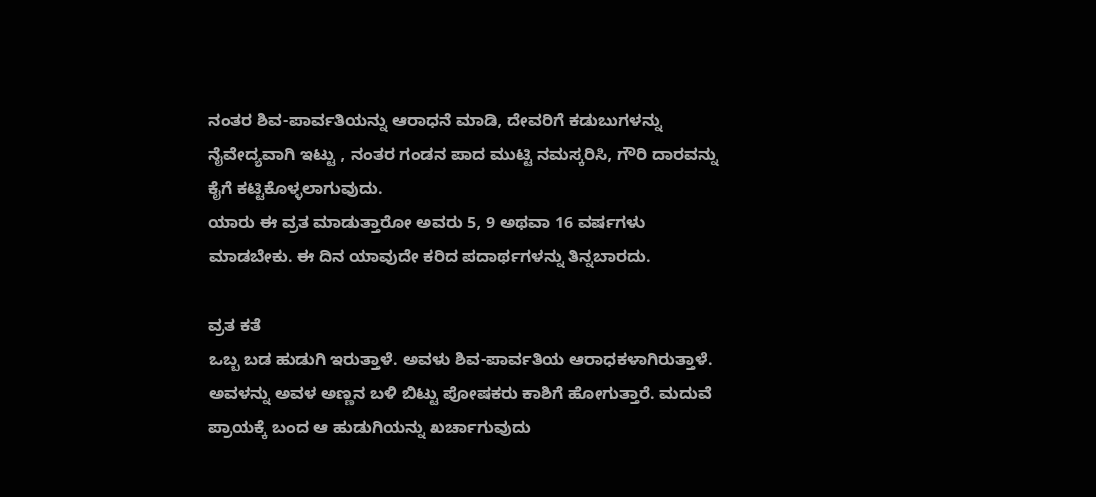ನಂತರ ಶಿವ-ಪಾರ್ವತಿಯನ್ನು ಆರಾಧನೆ ಮಾಡಿ, ದೇವರಿಗೆ ಕಡುಬುಗಳನ್ನು ನೈವೇದ್ಯವಾಗಿ ಇಟ್ಟು , ನಂತರ ಗಂಡನ ಪಾದ ಮುಟ್ಟಿ ನಮಸ್ಕರಿಸಿ, ಗೌರಿ ದಾರವನ್ನು ಕೈಗೆ ಕಟ್ಟಿಕೊಳ್ಳಲಾಗುವುದು.
ಯಾರು ಈ ವ್ರತ ಮಾಡುತ್ತಾರೋ ಅವರು 5, 9 ಅಥವಾ 16 ವರ್ಷಗಳು ಮಾಡಬೇಕು. ಈ ದಿನ ಯಾವುದೇ ಕರಿದ ಪದಾರ್ಥಗಳನ್ನು ತಿನ್ನಬಾರದು.

ವ್ರತ ಕತೆ
ಒಬ್ಬ ಬಡ ಹುಡುಗಿ ಇರುತ್ತಾಳೆ. ಅವಳು ಶಿವ-ಪಾರ್ವತಿಯ ಆರಾಧಕಳಾಗಿರುತ್ತಾಳೆ. ಅವಳನ್ನು ಅವಳ ಅಣ್ಣನ ಬಳಿ ಬಿಟ್ಟು ಪೋಷಕರು ಕಾಶಿಗೆ ಹೋಗುತ್ತಾರೆ. ಮದುವೆ ಪ್ರಾಯಕ್ಕೆ ಬಂದ ಆ ಹುಡುಗಿಯನ್ನು ಖರ್ಚಾಗುವುದು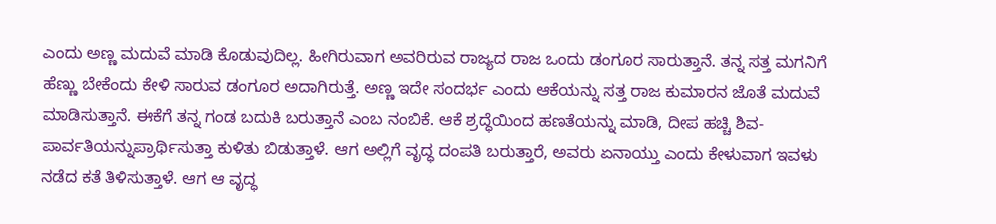ಎಂದು ಅಣ್ಣ ಮದುವೆ ಮಾಡಿ ಕೊಡುವುದಿಲ್ಲ. ಹೀಗಿರುವಾಗ ಅವರಿರುವ ರಾಜ್ಯದ ರಾಜ ಒಂದು ಡಂಗೂರ ಸಾರುತ್ತಾನೆ. ತನ್ನ ಸತ್ತ ಮಗನಿಗೆ ಹೆಣ್ಣು ಬೇಕೆಂದು ಕೇಳಿ ಸಾರುವ ಡಂಗೂರ ಅದಾಗಿರುತ್ತೆ. ಅಣ್ಣ ಇದೇ ಸಂದರ್ಭ ಎಂದು ಆಕೆಯನ್ನು ಸತ್ತ ರಾಜ ಕುಮಾರನ ಜೊತೆ ಮದುವೆ ಮಾಡಿಸುತ್ತಾನೆ. ಈಕೆಗೆ ತನ್ನ ಗಂಡ ಬದುಕಿ ಬರುತ್ತಾನೆ ಎಂಬ ನಂಬಿಕೆ. ಆಕೆ ಶ್ರದ್ಧೆಯಿಂದ ಹಣತೆಯನ್ನು ಮಾಡಿ, ದೀಪ ಹಚ್ಚಿ ಶಿವ-ಪಾರ್ವತಿಯನ್ನುಪ್ರಾರ್ಥಿಸುತ್ತಾ ಕುಳಿತು ಬಿಡುತ್ತಾಳೆ. ಆಗ ಅಲ್ಲಿಗೆ ವೃದ್ಧ ದಂಪತಿ ಬರುತ್ತಾರೆ, ಅವರು ಏನಾಯ್ತು ಎಂದು ಕೇಳುವಾಗ ಇವಳು ನಡೆದ ಕತೆ ತಿಳಿಸುತ್ತಾಳೆ. ಆಗ ಆ ವೃದ್ಧ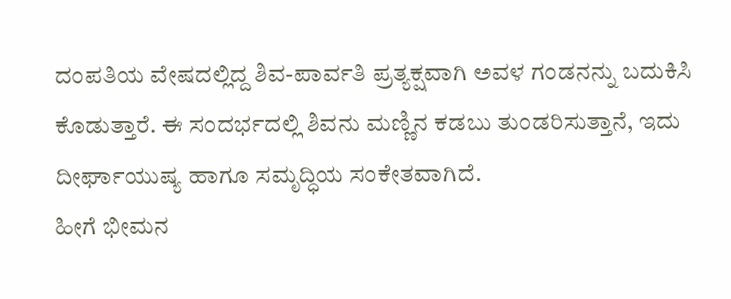ದಂಪತಿಯ ವೇಷದಲ್ಲಿದ್ದ ಶಿವ-ಪಾರ್ವತಿ ಪ್ರತ್ಯಕ್ಷವಾಗಿ ಅವಳ ಗಂಡನನ್ನು ಬದುಕಿಸಿ ಕೊಡುತ್ತಾರೆ. ಈ ಸಂದರ್ಭದಲ್ಲಿ ಶಿವನು ಮಣ್ಣಿನ ಕಡಬು ತುಂಡರಿಸುತ್ತಾನೆ, ಇದು ದೀರ್ಘಾಯುಷ್ಯ ಹಾಗೂ ಸಮೃದ್ಧಿಯ ಸಂಕೇತವಾಗಿದೆ.
ಹೀಗೆ ಭೀಮನ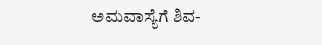ಅಮವಾಸ್ಯೆಗೆ ಶಿವ-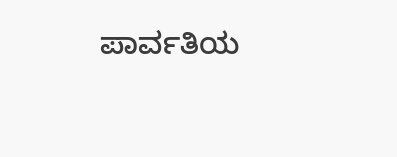ಪಾರ್ವತಿಯ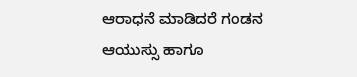ಆರಾಧನೆ ಮಾಡಿದರೆ ಗಂಡನ ಆಯುಸ್ಸು ಹಾಗೂ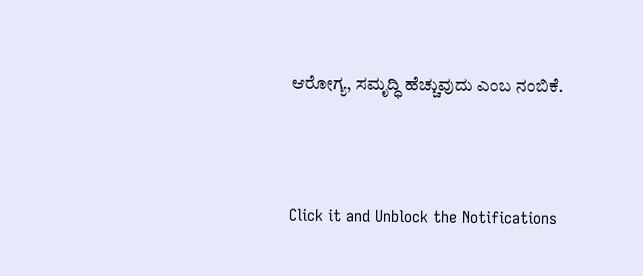ಆರೋಗ್ಯ, ಸಮೃದ್ಧಿ ಹೆಚ್ಚುವುದು ಎಂಬ ನಂಬಿಕೆ.



Click it and Unblock the Notifications